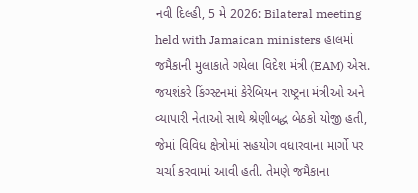નવી દિલ્હી, 5 મે 2026: Bilateral meeting held with Jamaican ministers હાલમાં જમૈકાની મુલાકાતે ગયેલા વિદેશ મંત્રી (EAM) એસ. જયશંકરે કિંગ્સ્ટનમાં કેરેબિયન રાષ્ટ્રના મંત્રીઓ અને વ્યાપારી નેતાઓ સાથે શ્રેણીબદ્ધ બેઠકો યોજી હતી, જેમાં વિવિધ ક્ષેત્રોમાં સહયોગ વધારવાના માર્ગો પર ચર્ચા કરવામાં આવી હતી. તેમણે જમૈકાના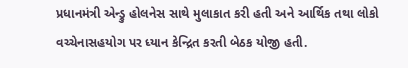પ્રધાનમંત્રી એન્ડ્રુ હોલનેસ સાથે મુલાકાત કરી હતી અને આર્થિક તથા લોકો વચ્ચેનાસહયોગ પર ધ્યાન કેન્દ્રિત કરતી બેઠક યોજી હતી.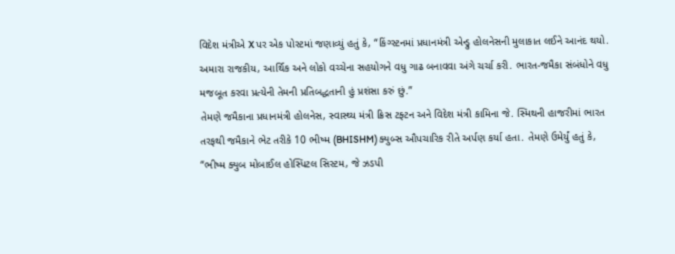વિદેશ મંત્રીએ X પર એક પોસ્ટમાં જણાવ્યું હતું કે, “કિંગ્સ્ટનમાં પ્રધાનમંત્રી એન્ડ્રુ હોલનેસની મુલાકાત લઈને આનંદ થયો. અમારા રાજકીય, આર્થિક અને લોકો વચ્ચેના સહયોગને વધુ ગાઢ બનાવવા અંગે ચર્ચા કરી. ભારત-જમૈકા સંબંધોને વધુ મજબૂત કરવા પ્રત્યેની તેમની પ્રતિબદ્ધતાની હું પ્રશંસા કરું છું.”
તેમણે જમૈકાના પ્રધાનમંત્રી હોલનેસ, સ્વાસ્થ્ય મંત્રી ક્રિસ ટફ્ટન અને વિદેશ મંત્રી કામિના જે. સ્મિથની હાજરીમાં ભારત તરફથી જમૈકાને ભેટ તરીકે 10 ભીષ્મ (BHISHM) ક્યુબ્સ ઔપચારિક રીતે અર્પણ કર્યા હતા. તેમણે ઉમેર્યું હતું કે, “ભીષ્મ ક્યુબ મોબાઈલ હોસ્પિટલ સિસ્ટમ, જે ઝડપી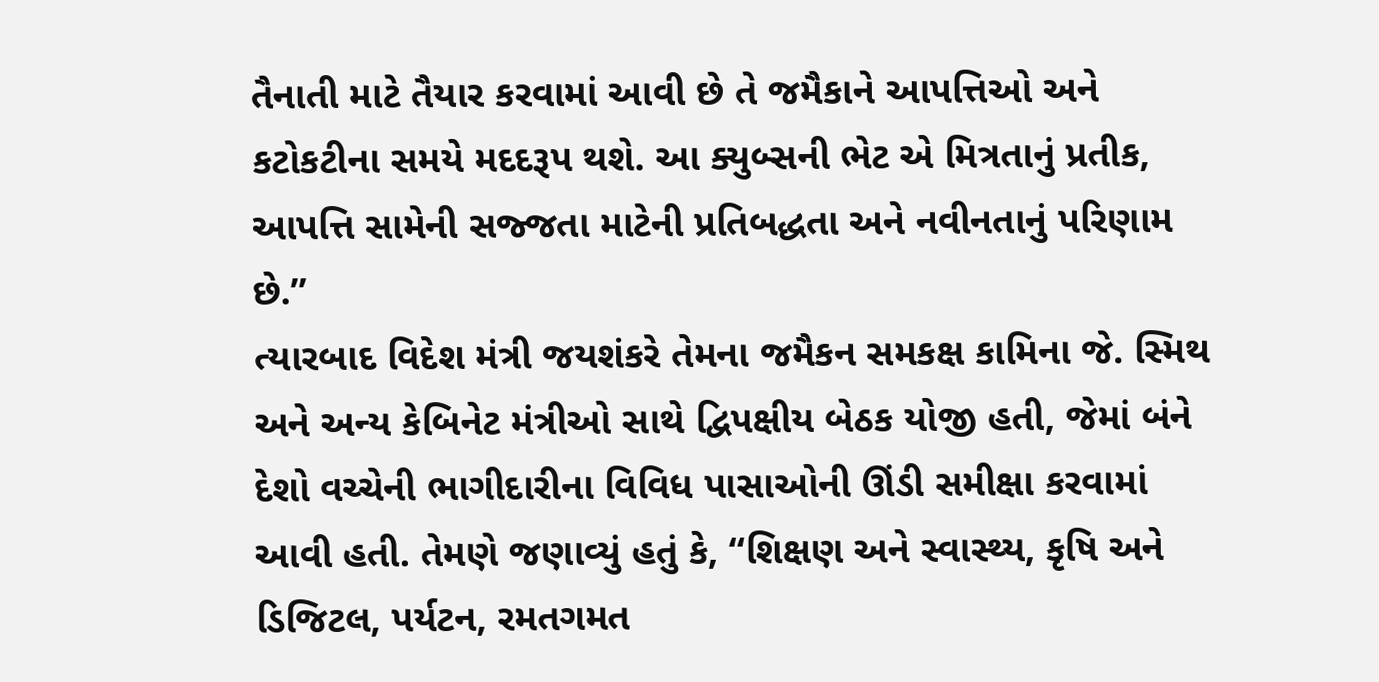તૈનાતી માટે તૈયાર કરવામાં આવી છે તે જમૈકાને આપત્તિઓ અને કટોકટીના સમયે મદદરૂપ થશે. આ ક્યુબ્સની ભેટ એ મિત્રતાનું પ્રતીક, આપત્તિ સામેની સજ્જતા માટેની પ્રતિબદ્ધતા અને નવીનતાનું પરિણામ છે.”
ત્યારબાદ વિદેશ મંત્રી જયશંકરે તેમના જમૈકન સમકક્ષ કામિના જે. સ્મિથ અને અન્ય કેબિનેટ મંત્રીઓ સાથે દ્વિપક્ષીય બેઠક યોજી હતી, જેમાં બંને દેશો વચ્ચેની ભાગીદારીના વિવિધ પાસાઓની ઊંડી સમીક્ષા કરવામાં આવી હતી. તેમણે જણાવ્યું હતું કે, “શિક્ષણ અને સ્વાસ્થ્ય, કૃષિ અને ડિજિટલ, પર્યટન, રમતગમત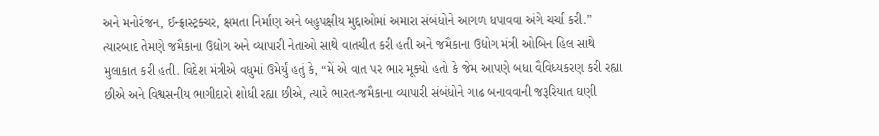અને મનોરંજન, ઈન્ફ્રાસ્ટ્રક્ચર, ક્ષમતા નિર્માણ અને બહુપક્ષીય મુદ્દાઓમાં અમારા સંબંધોને આગળ ધપાવવા અંગે ચર્ચા કરી.”
ત્યારબાદ તેમણે જમૈકાના ઉદ્યોગ અને વ્યાપારી નેતાઓ સાથે વાતચીત કરી હતી અને જમૈકાના ઉદ્યોગ મંત્રી ઓબિન હિલ સાથે મુલાકાત કરી હતી. વિદેશ મંત્રીએ વધુમાં ઉમેર્યું હતું કે, “મેં એ વાત પર ભાર મૂક્યો હતો કે જેમ આપણે બધા વૈવિધ્યકરણ કરી રહ્યા છીએ અને વિશ્વસનીય ભાગીદારો શોધી રહ્યા છીએ, ત્યારે ભારત-જમૈકાના વ્યાપારી સંબંધોને ગાઢ બનાવવાની જરૂરિયાત ઘણી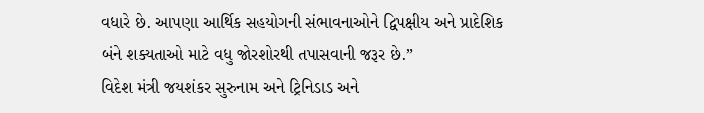વધારે છે. આપણા આર્થિક સહયોગની સંભાવનાઓને દ્વિપક્ષીય અને પ્રાદેશિક બંને શક્યતાઓ માટે વધુ જોરશોરથી તપાસવાની જરૂર છે.”
વિદેશ મંત્રી જયશંકર સુરુનામ અને ટ્રિનિડાડ અને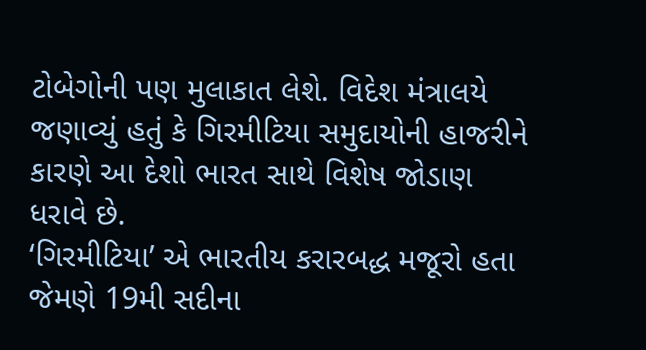ટોબેગોની પણ મુલાકાત લેશે. વિદેશ મંત્રાલયે જણાવ્યું હતું કે ગિરમીટિયા સમુદાયોની હાજરીને કારણે આ દેશો ભારત સાથે વિશેષ જોડાણ ધરાવે છે.
‘ગિરમીટિયા’ એ ભારતીય કરારબદ્ધ મજૂરો હતા જેમણે 19મી સદીના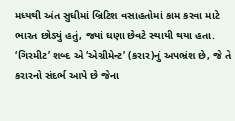મધ્યથી અંત સુધીમાં બ્રિટિશ વસાહતોમાં કામ કરવા માટે ભારત છોડ્યું હતું, જ્યાં ઘણા છેવટે સ્થાયી થયા હતા. ‘ગિરમીટ’ શબ્દ એ ‘એગ્રીમેન્ટ’ (કરાર)નું અપભ્રંશ છે, જે તે કરારનો સંદર્ભ આપે છે જેના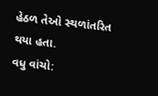હેઠળ તેઓ સ્થળાંતરિત થયા હતા.
વધુ વાંચો: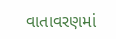વાતાવરણમાં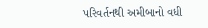પરિવર્તનથી અમીબાનો વધી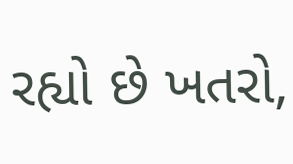રહ્યો છે ખતરો,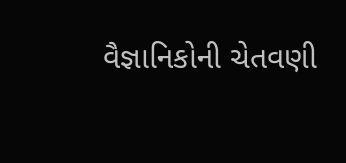વૈજ્ઞાનિકોની ચેતવણી